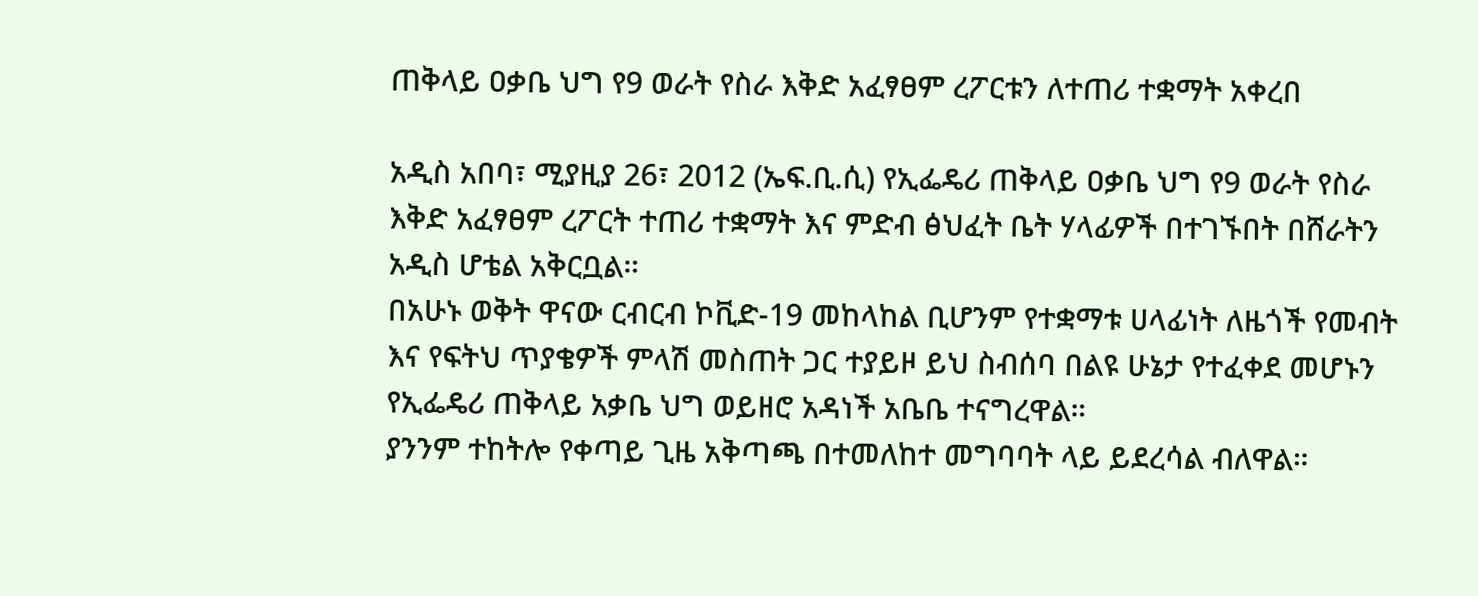ጠቅላይ ዐቃቤ ህግ የ9 ወራት የስራ እቅድ አፈፃፀም ረፖርቱን ለተጠሪ ተቋማት አቀረበ

አዲስ አበባ፣ ሚያዚያ 26፣ 2012 (ኤፍ.ቢ.ሲ) የኢፌዴሪ ጠቅላይ ዐቃቤ ህግ የ9 ወራት የስራ እቅድ አፈፃፀም ረፖርት ተጠሪ ተቋማት እና ምድብ ፅህፈት ቤት ሃላፊዎች በተገኙበት በሸራትን አዲስ ሆቴል አቅርቧል።
በአሁኑ ወቅት ዋናው ርብርብ ኮቪድ-19 መከላከል ቢሆንም የተቋማቱ ሀላፊነት ለዜጎች የመብት እና የፍትህ ጥያቄዎች ምላሽ መስጠት ጋር ተያይዞ ይህ ስብሰባ በልዩ ሁኔታ የተፈቀደ መሆኑን የኢፌዴሪ ጠቅላይ አቃቤ ህግ ወይዘሮ አዳነች አቤቤ ተናግረዋል።
ያንንም ተከትሎ የቀጣይ ጊዜ አቅጣጫ በተመለከተ መግባባት ላይ ይደረሳል ብለዋል።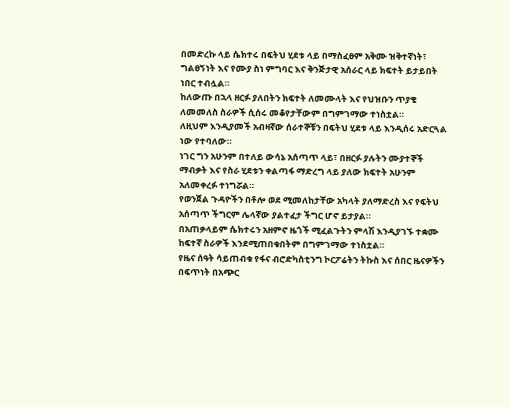በመድረኩ ላይ ሴክተሩ በፍትህ ሂደቱ ላይ በማስፈፀም አቅሙ ዝቅተኛነት፣ ግልፀኝነት እና የሙያ ስነ ምግባር እና ቅንጅታዊ አሰራር ላይ ክፍተት ይታይበት ነበር ተብሏል።
ከለውጡ በኋላ ዘርፉ ያለበትን ክፍተት ለመሙላት እና የህዝቡን ጥያቄ ለመመለስ ስራዎች ሲሰሩ መቆየታቸውም በግምገማው ተነስቷል።
ለዚህም እንዲያመች አብዛኛው ሰራተኞቹን በፍትህ ሂደቱ ላይ እንዲሰሩ አድርጓል ነው የተባለው።
ነገር ግን አሁንም በተለይ ውሳኔ አሰጣጥ ላይ፣ በዘርፉ ያሉትን ሙያተኞች ማብቃት እና የስራ ሂደቱን ቀልጣፋ ማድረግ ላይ ያለው ክፍተት አሁንም አለመቀረፉ ተነግሯል።
የወንጀል ጉዳዮችን በቶሎ ወደ ሚመለከታቸው አካላት ያለማድረስ እና የፍትህ አሰጣጥ ችግርም ሌላኛው ያልተፈታ ችግር ሆኖ ይታያል።
በአጠቃላይም ሴክተሩን አዘምኖ ዜጎች ሚፈልጉትን ምላሽ እንዲያገኙ ተቋሙ ከፍተኛ ስራዎች እንደሚጠበቁበትም በግምገማው ተነስቷል።
የዜና ሰዓት ሳይጠብቁ የፋና ብሮድካስቲንግ ኮርፖሬትን ትኩስ እና ሰበር ዜናዎችን በፍጥነት በአጭር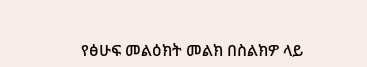የፅሁፍ መልዕክት መልክ በስልክዎ ላይ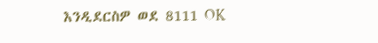እንዲደርስዎ ወደ 8111 OK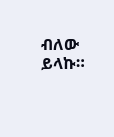ብለው ይላኩ።